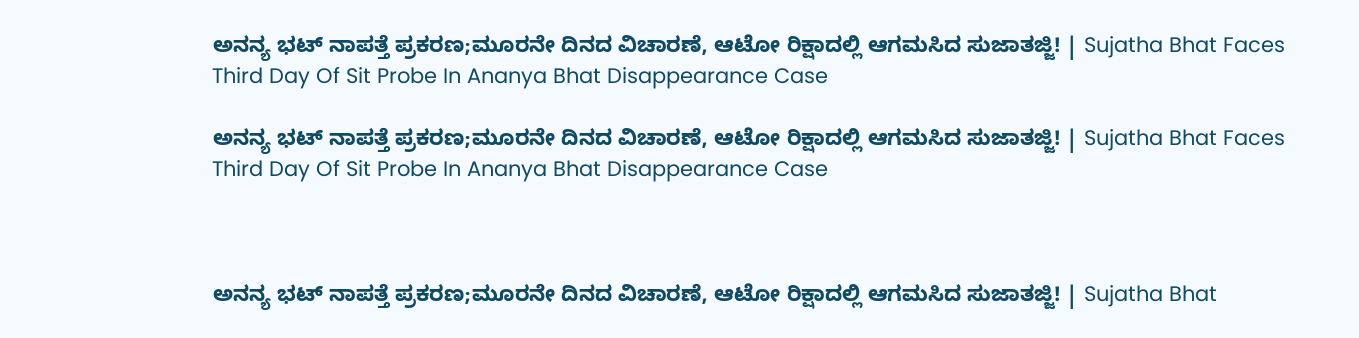ಅನನ್ಯ ಭಟ್ ನಾಪತ್ತೆ ಪ್ರಕರಣ;ಮೂರನೇ ದಿನದ ವಿಚಾರಣೆ, ಆಟೋ ರಿಕ್ಷಾದಲ್ಲಿ ಆಗಮಸಿದ ಸುಜಾತಜ್ಜಿ! | Sujatha Bhat Faces Third Day Of Sit Probe In Ananya Bhat Disappearance Case

ಅನನ್ಯ ಭಟ್ ನಾಪತ್ತೆ ಪ್ರಕರಣ;ಮೂರನೇ ದಿನದ ವಿಚಾರಣೆ, ಆಟೋ ರಿಕ್ಷಾದಲ್ಲಿ ಆಗಮಸಿದ ಸುಜಾತಜ್ಜಿ! | Sujatha Bhat Faces Third Day Of Sit Probe In Ananya Bhat Disappearance Case



ಅನನ್ಯ ಭಟ್ ನಾಪತ್ತೆ ಪ್ರಕರಣ;ಮೂರನೇ ದಿನದ ವಿಚಾರಣೆ, ಆಟೋ ರಿಕ್ಷಾದಲ್ಲಿ ಆಗಮಸಿದ ಸುಜಾತಜ್ಜಿ! | Sujatha Bhat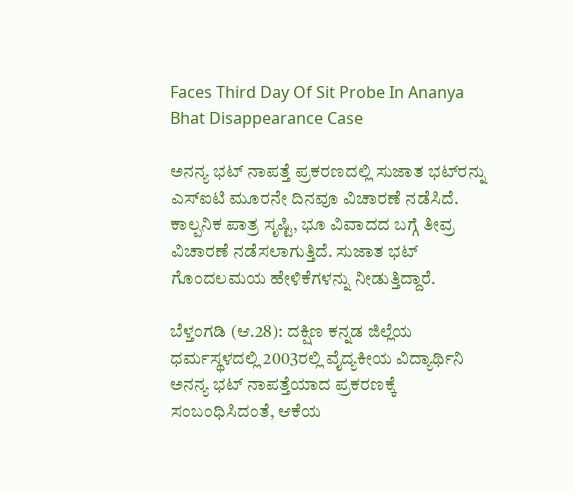Faces Third Day Of Sit Probe In Ananya Bhat Disappearance Case

ಅನನ್ಯ ಭಟ್ ನಾಪತ್ತೆ ಪ್ರಕರಣದಲ್ಲಿ ಸುಜಾತ ಭಟ್‌ರನ್ನು ಎಸ್‌ಐಟಿ ಮೂರನೇ ದಿನವೂ ವಿಚಾರಣೆ ನಡೆಸಿದೆ. ಕಾಲ್ಪನಿಕ ಪಾತ್ರ ಸೃಷ್ಟಿ, ಭೂ ವಿವಾದದ ಬಗ್ಗೆ ತೀವ್ರ ವಿಚಾರಣೆ ನಡೆಸಲಾಗುತ್ತಿದೆ. ಸುಜಾತ ಭಟ್ ಗೊಂದಲಮಯ ಹೇಳಿಕೆಗಳನ್ನು ನೀಡುತ್ತಿದ್ದಾರೆ.

ಬೆಳ್ತಂಗಡಿ (ಆ.28): ದಕ್ಷಿಣ ಕನ್ನಡ ಜಿಲ್ಲೆಯ ಧರ್ಮಸ್ಥಳದಲ್ಲಿ 2003ರಲ್ಲಿ ವೈದ್ಯಕೀಯ ವಿದ್ಯಾರ್ಥಿನಿ ಅನನ್ಯ ಭಟ್ ನಾಪತ್ತೆಯಾದ ಪ್ರಕರಣಕ್ಕೆ ಸಂಬಂಧಿಸಿದಂತೆ, ಆಕೆಯ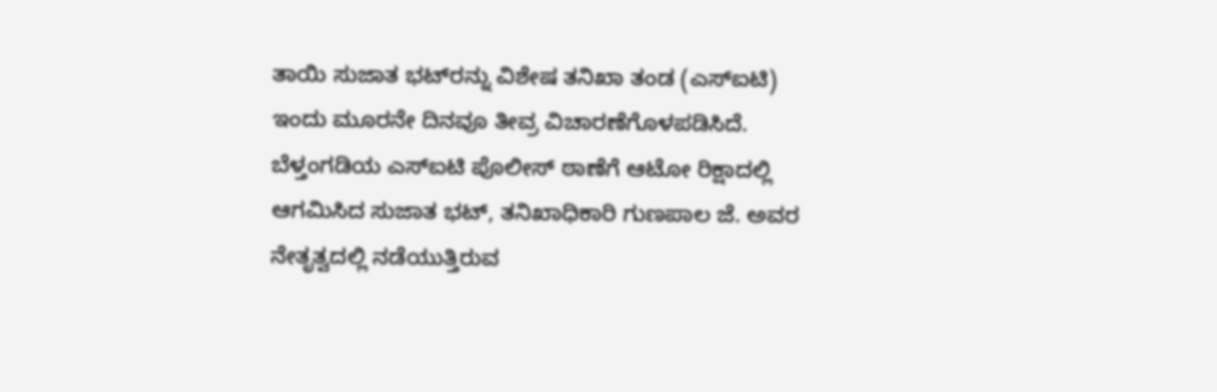ತಾಯಿ ಸುಜಾತ ಭಟ್‌ರನ್ನು ವಿಶೇಷ ತನಿಖಾ ತಂಡ (ಎಸ್‌ಐಟಿ) ಇಂದು ಮೂರನೇ ದಿನವೂ ತೀವ್ರ ವಿಚಾರಣೆಗೊಳಪಡಿಸಿದೆ. ಬೆಳ್ತಂಗಡಿಯ ಎಸ್‌ಐಟಿ ಪೊಲೀಸ್ ಠಾಣೆಗೆ ಆಟೋ ರಿಕ್ಷಾದಲ್ಲಿ ಆಗಮಿಸಿದ ಸುಜಾತ ಭಟ್, ತನಿಖಾಧಿಕಾರಿ ಗುಣಪಾಲ ಜೆ. ಅವರ ನೇತೃತ್ವದಲ್ಲಿ ನಡೆಯುತ್ತಿರುವ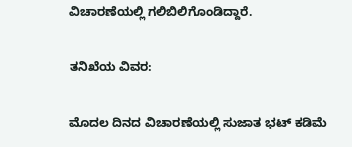ವಿಚಾರಣೆಯಲ್ಲಿ ಗಲಿಬಿಲಿಗೊಂಡಿದ್ದಾರೆ.

ತನಿಖೆಯ ವಿವರ:

ಮೊದಲ ದಿನದ ವಿಚಾರಣೆಯಲ್ಲಿ ಸುಜಾತ ಭಟ್ ಕಡಿಮೆ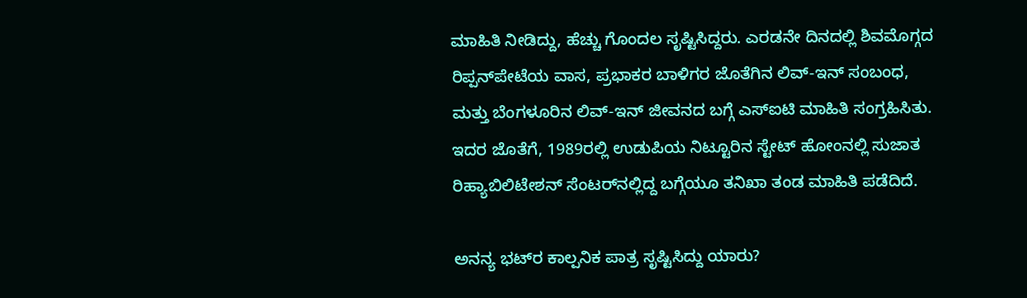ಮಾಹಿತಿ ನೀಡಿದ್ದು, ಹೆಚ್ಚು ಗೊಂದಲ ಸೃಷ್ಟಿಸಿದ್ದರು. ಎರಡನೇ ದಿನದಲ್ಲಿ ಶಿವಮೊಗ್ಗದ ರಿಪ್ಪನ್‌ಪೇಟೆಯ ವಾಸ, ಪ್ರಭಾಕರ ಬಾಳಿಗರ ಜೊತೆಗಿನ ಲಿವ್-ಇನ್ ಸಂಬಂಧ, ಮತ್ತು ಬೆಂಗಳೂರಿನ ಲಿವ್-ಇನ್ ಜೀವನದ ಬಗ್ಗೆ ಎಸ್‌ಐಟಿ ಮಾಹಿತಿ ಸಂಗ್ರಹಿಸಿತು. ಇದರ ಜೊತೆಗೆ, 1989ರಲ್ಲಿ ಉಡುಪಿಯ ನಿಟ್ಟೂರಿನ ಸ್ಟೇಟ್ ಹೋಂನಲ್ಲಿ ಸುಜಾತ ರಿಹ್ಯಾಬಿಲಿಟೇಶನ್ ಸೆಂಟರ್‌ನಲ್ಲಿದ್ದ ಬಗ್ಗೆಯೂ ತನಿಖಾ ತಂಡ ಮಾಹಿತಿ ಪಡೆದಿದೆ.

ಅನನ್ಯ ಭಟ್‌ರ ಕಾಲ್ಪನಿಕ ಪಾತ್ರ ಸೃಷ್ಟಿಸಿದ್ದು ಯಾರು?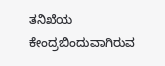ತನಿಖೆಯ ಕೇಂದ್ರಬಿಂದುವಾಗಿರುವ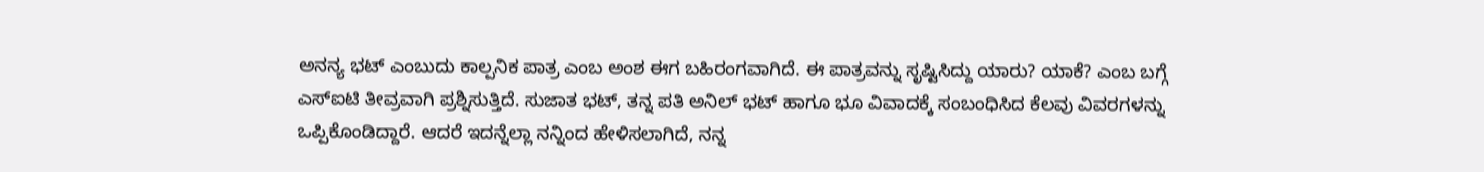ಅನನ್ಯ ಭಟ್ ಎಂಬುದು ಕಾಲ್ಪನಿಕ ಪಾತ್ರ ಎಂಬ ಅಂಶ ಈಗ ಬಹಿರಂಗವಾಗಿದೆ. ಈ ಪಾತ್ರವನ್ನು ಸೃಷ್ಟಿಸಿದ್ದು ಯಾರು? ಯಾಕೆ? ಎಂಬ ಬಗ್ಗೆ ಎಸ್‌ಐಟಿ ತೀವ್ರವಾಗಿ ಪ್ರಶ್ನಿಸುತ್ತಿದೆ. ಸುಜಾತ ಭಟ್, ತನ್ನ ಪತಿ ಅನಿಲ್ ಭಟ್ ಹಾಗೂ ಭೂ ವಿವಾದಕ್ಕೆ ಸಂಬಂಧಿಸಿದ ಕೆಲವು ವಿವರಗಳನ್ನು ಒಪ್ಪಿಕೊಂಡಿದ್ದಾರೆ. ಆದರೆ ಇದನ್ನೆಲ್ಲಾ ನನ್ನಿಂದ ಹೇಳಿಸಲಾಗಿದೆ, ನನ್ನ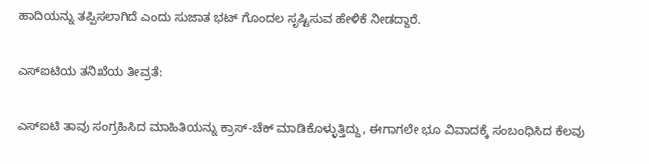ಹಾದಿಯನ್ನು ತಪ್ಪಿಸಲಾಗಿದೆ ಎಂದು ಸುಜಾತ ಭಟ್ ಗೊಂದಲ ಸೃಷ್ಟಿಸುವ ಹೇಳಿಕೆ ನೀಡದ್ದಾರೆ.

ಎಸ್‌ಐಟಿಯ ತನಿಖೆಯ ತೀವ್ರತೆ:

ಎಸ್‌ಐಟಿ ತಾವು ಸಂಗ್ರಹಿಸಿದ ಮಾಹಿತಿಯನ್ನು ಕ್ರಾಸ್-ಚೆಕ್ ಮಾಡಿಕೊಳ್ಳುತ್ತಿದ್ದು, ಈಗಾಗಲೇ ಭೂ ವಿವಾದಕ್ಕೆ ಸಂಬಂಧಿಸಿದ ಕೆಲವು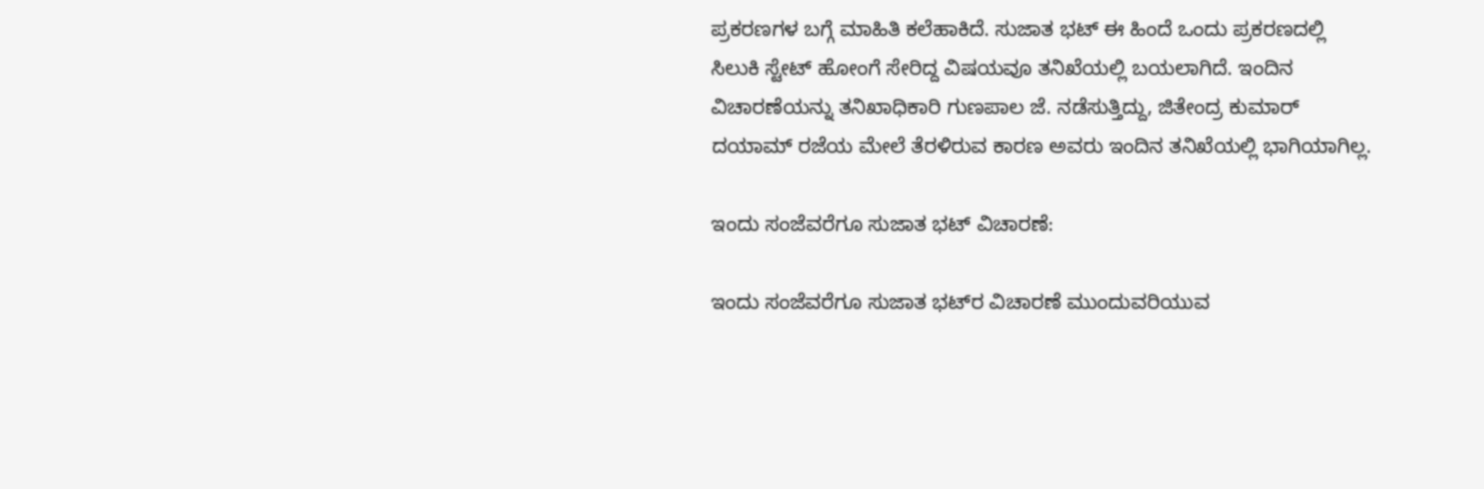ಪ್ರಕರಣಗಳ ಬಗ್ಗೆ ಮಾಹಿತಿ ಕಲೆಹಾಕಿದೆ. ಸುಜಾತ ಭಟ್ ಈ ಹಿಂದೆ ಒಂದು ಪ್ರಕರಣದಲ್ಲಿ ಸಿಲುಕಿ ಸ್ಟೇಟ್ ಹೋಂಗೆ ಸೇರಿದ್ದ ವಿಷಯವೂ ತನಿಖೆಯಲ್ಲಿ ಬಯಲಾಗಿದೆ. ಇಂದಿನ ವಿಚಾರಣೆಯನ್ನು ತನಿಖಾಧಿಕಾರಿ ಗುಣಪಾಲ ಜೆ. ನಡೆಸುತ್ತಿದ್ದು, ಜಿತೇಂದ್ರ ಕುಮಾರ್ ದಯಾಮ್ ರಜೆಯ ಮೇಲೆ ತೆರಳಿರುವ ಕಾರಣ ಅವರು ಇಂದಿನ ತನಿಖೆಯಲ್ಲಿ ಭಾಗಿಯಾಗಿಲ್ಲ.

ಇಂದು ಸಂಜೆವರೆಗೂ ಸುಜಾತ ಭಟ್ ವಿಚಾರಣೆ:

ಇಂದು ಸಂಜೆವರೆಗೂ ಸುಜಾತ ಭಟ್‌ರ ವಿಚಾರಣೆ ಮುಂದುವರಿಯುವ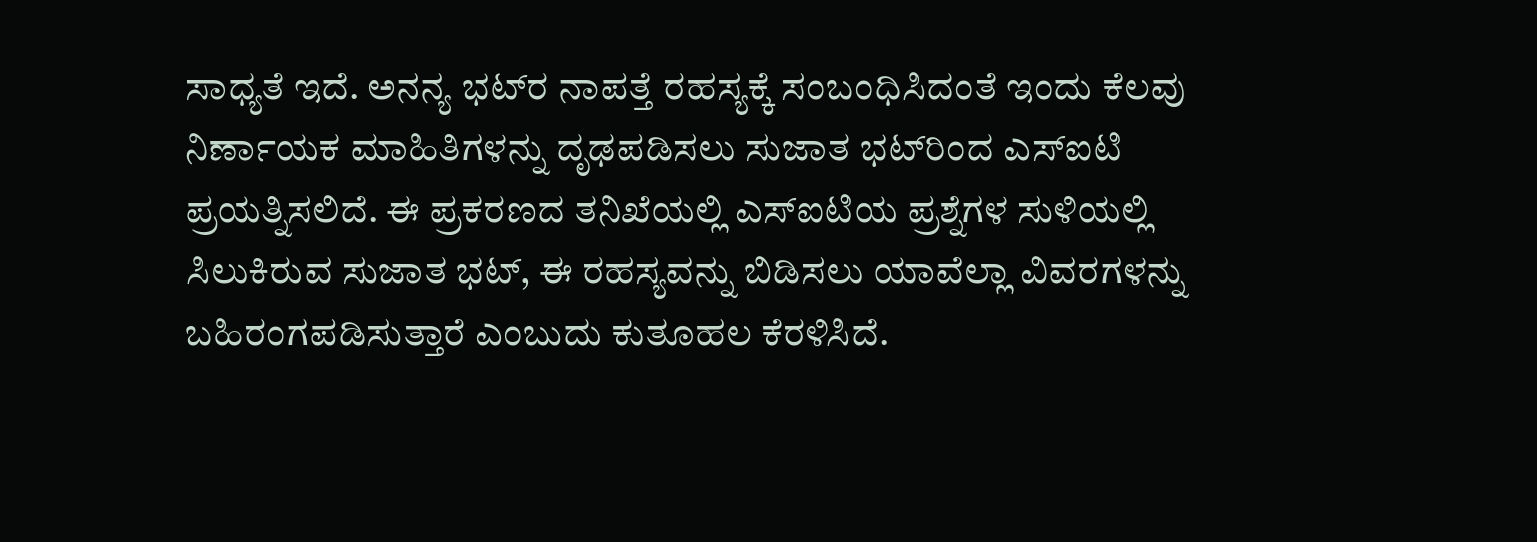ಸಾಧ್ಯತೆ ಇದೆ. ಅನನ್ಯ ಭಟ್‌ರ ನಾಪತ್ತೆ ರಹಸ್ಯಕ್ಕೆ ಸಂಬಂಧಿಸಿದಂತೆ ಇಂದು ಕೆಲವು ನಿರ್ಣಾಯಕ ಮಾಹಿತಿಗಳನ್ನು ದೃಢಪಡಿಸಲು ಸುಜಾತ ಭಟ್‌ರಿಂದ ಎಸ್‌ಐಟಿ ಪ್ರಯತ್ನಿಸಲಿದೆ. ಈ ಪ್ರಕರಣದ ತನಿಖೆಯಲ್ಲಿ ಎಸ್‌ಐಟಿಯ ಪ್ರಶ್ನೆಗಳ ಸುಳಿಯಲ್ಲಿ ಸಿಲುಕಿರುವ ಸುಜಾತ ಭಟ್, ಈ ರಹಸ್ಯವನ್ನು ಬಿಡಿಸಲು ಯಾವೆಲ್ಲಾ ವಿವರಗಳನ್ನು ಬಹಿರಂಗಪಡಿಸುತ್ತಾರೆ ಎಂಬುದು ಕುತೂಹಲ ಕೆರಳಿಸಿದೆ.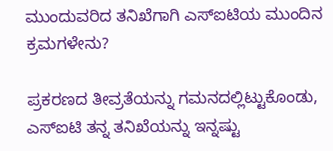ಮುಂದುವರಿದ ತನಿಖೆಗಾಗಿ ಎಸ್‌ಐಟಿಯ ಮುಂದಿನ ಕ್ರಮಗಳೇನು?

ಪ್ರಕರಣದ ತೀವ್ರತೆಯನ್ನು ಗಮನದಲ್ಲಿಟ್ಟುಕೊಂಡು, ಎಸ್‌ಐಟಿ ತನ್ನ ತನಿಖೆಯನ್ನು ಇನ್ನಷ್ಟು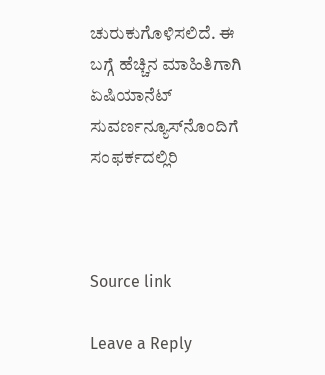ಚುರುಕುಗೊಳಿಸಲಿದೆ. ಈ ಬಗ್ಗೆ ಹೆಚ್ಚಿನ ಮಾಹಿತಿಗಾಗಿ ಏಷಿಯಾನೆಟ್ ಸುವರ್ಣನ್ಯೂಸ್‌ನೊಂದಿಗೆ ಸಂಫರ್ಕದಲ್ಲಿರಿ



Source link

Leave a Reply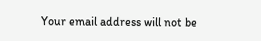Your email address will not be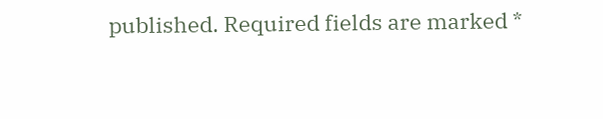published. Required fields are marked *